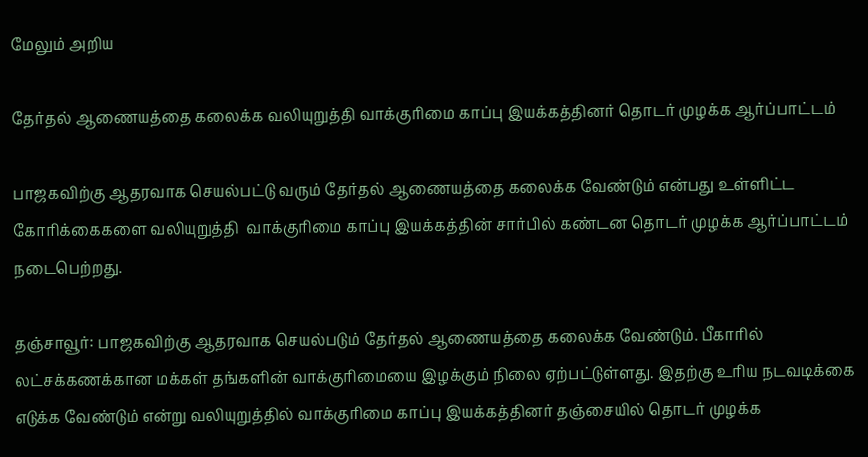மேலும் அறிய

தேர்தல் ஆணையத்தை கலைக்க வலியுறுத்தி வாக்குரிமை காப்பு இயக்கத்தினர் தொடர் முழக்க ஆர்ப்பாட்டம்

பாஜகவிற்கு ஆதரவாக செயல்பட்டு வரும் தேர்தல் ஆணையத்தை கலைக்க வேண்டும் என்பது உள்ளிட்ட கோரிக்கைகளை வலியுறுத்தி  வாக்குரிமை காப்பு இயக்கத்தின் சார்பில் கண்டன தொடர் முழக்க ஆர்ப்பாட்டம் நடைபெற்றது.

தஞ்சாவூர்: பாஜகவிற்கு ஆதரவாக செயல்படும் தேர்தல் ஆணையத்தை கலைக்க வேண்டும். பீகாரில் லட்சக்கணக்கான மக்கள் தங்களின் வாக்குரிமையை இழக்கும் நிலை ஏற்பட்டுள்ளது. இதற்கு உரிய நடவடிக்கை எடுக்க வேண்டும் என்று வலியுறுத்தில் வாக்குரிமை காப்பு இயக்கத்தினர் தஞ்சையில் தொடர் முழக்க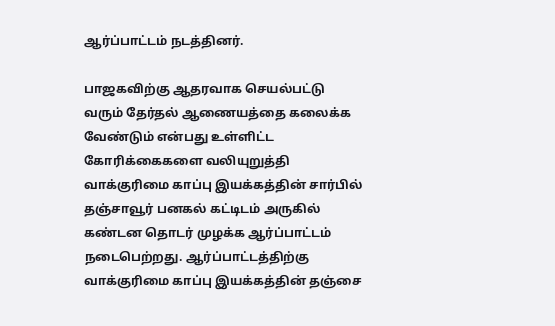ஆர்ப்பாட்டம் நடத்தினர்.

பாஜகவிற்கு ஆதரவாக செயல்பட்டு வரும் தேர்தல் ஆணையத்தை கலைக்க வேண்டும் என்பது உள்ளிட்ட கோரிக்கைகளை வலியுறுத்தி  வாக்குரிமை காப்பு இயக்கத்தின் சார்பில் தஞ்சாவூர் பனகல் கட்டிடம் அருகில் கண்டன தொடர் முழக்க ஆர்ப்பாட்டம் நடைபெற்றது. ஆர்ப்பாட்டத்திற்கு வாக்குரிமை காப்பு இயக்கத்தின் தஞ்சை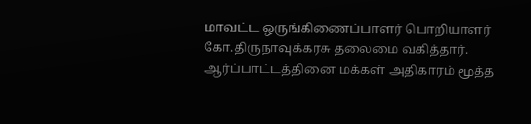மாவட்ட ஒருங்கிணைப்பாளர் பொறியாளர் கோ.திருநாவுக்கரசு தலைமை வகித்தார். ஆர்ப்பாட்டத்தினை மக்கள் அதிகாரம் மூத்த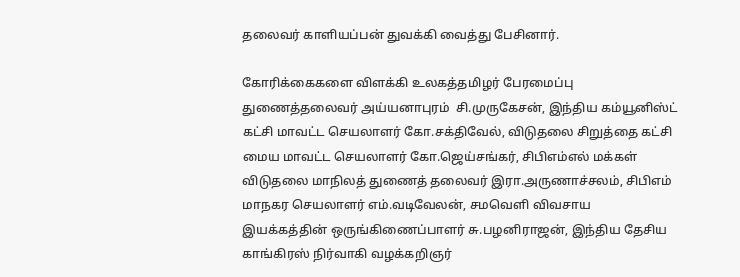தலைவர் காளியப்பன் துவக்கி வைத்து பேசினார்.

கோரிக்கைகளை விளக்கி உலகத்தமிழர் பேரமைப்பு துணைத்தலைவர் அய்யனாபுரம்  சி.முருகேசன், இந்திய கம்யூனிஸ்ட் கட்சி மாவட்ட செயலாளர் கோ.சக்திவேல், விடுதலை சிறுத்தை கட்சி மைய மாவட்ட செயலாளர் கோ.ஜெய்சங்கர், சிபிஎம்எல் மக்கள் விடுதலை மாநிலத் துணைத் தலைவர் இரா.அருணாச்சலம், சிபிஎம் மாநகர செயலாளர் எம்.வடிவேலன், சமவெளி விவசாய இயக்கத்தின் ஒருங்கிணைப்பாளர் சு.பழனிராஜன், இந்திய தேசிய காங்கிரஸ் நிர்வாகி வழக்கறிஞர்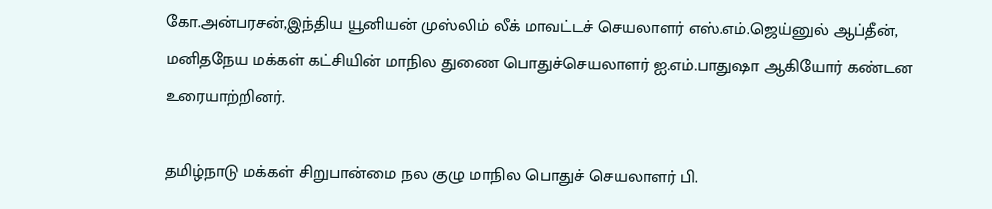கோ.அன்பரசன்,இந்திய யூனியன் முஸ்லிம் லீக் மாவட்டச் செயலாளர் எஸ்.எம்.ஜெய்னுல் ஆப்தீன், மனிதநேய மக்கள் கட்சியின் மாநில துணை பொதுச்செயலாளர் ஐ.எம்.பாதுஷா ஆகியோர் கண்டன உரையாற்றினர்.

தமிழ்நாடு மக்கள் சிறுபான்மை நல குழு மாநில பொதுச் செயலாளர் பி.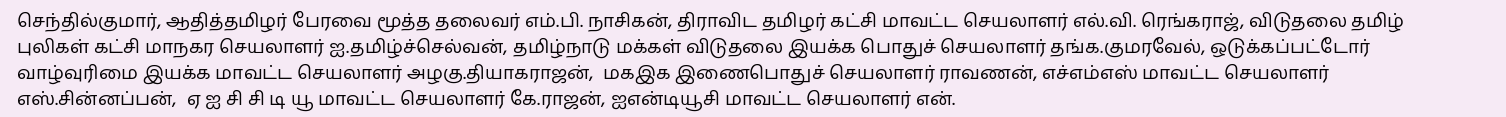செந்தில்குமார், ஆதித்தமிழர் பேரவை மூத்த தலைவர் எம்.பி. நாசிகன், திராவிட தமிழர் கட்சி மாவட்ட செயலாளர் எல்.வி. ரெங்கராஜ், விடுதலை தமிழ் புலிகள் கட்சி மாநகர செயலாளர் ஐ.தமிழ்ச்செல்வன், தமிழ்நாடு மக்கள் விடுதலை இயக்க பொதுச் செயலாளர் தங்க.குமரவேல், ஒடுக்கப்பட்டோர் வாழ்வுரிமை இயக்க மாவட்ட செயலாளர் அழகு.தியாகராஜன்,  மகஇக இணைபொதுச் செயலாளர் ராவணன், எச்எம்எஸ் மாவட்ட செயலாளர் எஸ்.சின்னப்பன்,  ஏ ஐ சி சி டி யூ மாவட்ட செயலாளர் கே.ராஜன், ஐஎன்டியூசி மாவட்ட செயலாளர் என்.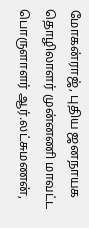மோகன்ராஜ், புதிய ஜனநாயக தொழிலாளர் முன்னணி மாவட்ட பொருளாளர் ஆர்.லட்சுமணன்,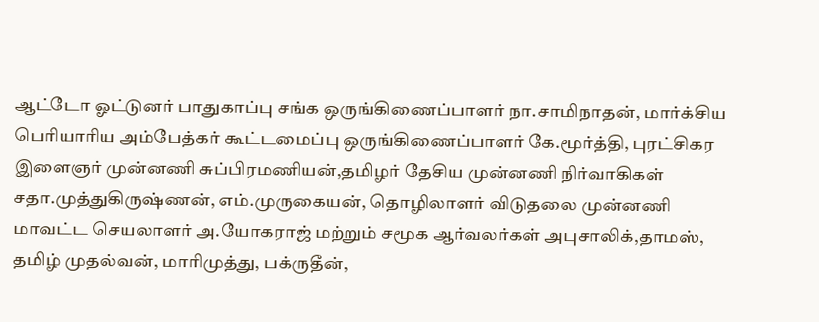ஆட்டோ ஓட்டுனர் பாதுகாப்பு சங்க ஒருங்கிணைப்பாளர் நா.சாமிநாதன், மார்க்சிய பெரியாரிய அம்பேத்கர் கூட்டமைப்பு ஒருங்கிணைப்பாளர் கே.மூர்த்தி, புரட்சிகர இளைஞர் முன்னணி சுப்பிரமணியன்,தமிழர் தேசிய முன்னணி நிர்வாகிகள் சதா.முத்துகிருஷ்ணன், எம்.முருகையன், தொழிலாளர் விடுதலை முன்னணி மாவட்ட செயலாளர் அ.யோகராஜ் மற்றும் சமூக ஆர்வலர்கள் அபுசாலிக்,தாமஸ்,   தமிழ் முதல்வன், மாரிமுத்து, பக்ருதீன்,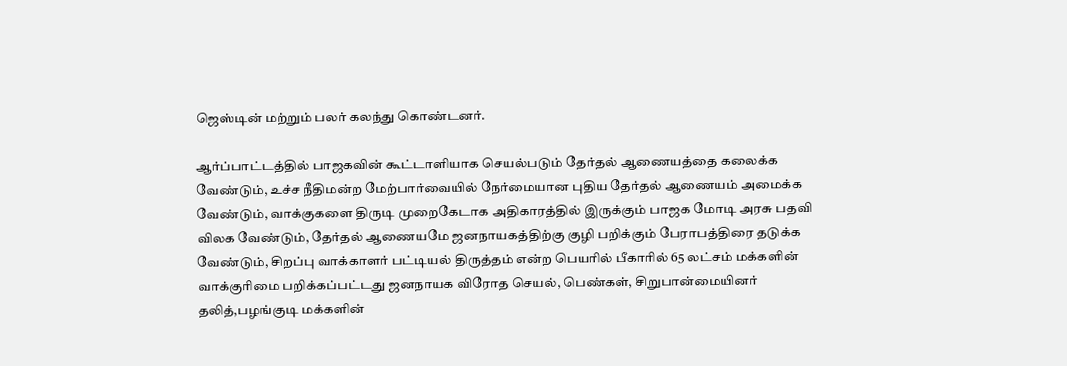ஜெஸ்டின் மற்றும் பலர் கலந்து கொண்டனர்.

ஆர்ப்பாட்டத்தில் பாஜகவின் கூட்டாளியாக செயல்படும் தேர்தல் ஆணையத்தை கலைக்க வேண்டும், உச்ச நீதிமன்ற மேற்பார்வையில் நேர்மையான புதிய தேர்தல் ஆணையம் அமைக்க வேண்டும், வாக்குகளை திருடி முறைகேடாக அதிகாரத்தில் இருக்கும் பாஜக மோடி அரசு பதவி விலக வேண்டும், தேர்தல் ஆணையமே ஜனநாயகத்திற்கு குழி பறிக்கும் பேராபத்திரை தடுக்க வேண்டும், சிறப்பு வாக்காளர் பட்டியல் திருத்தம் என்ற பெயரில் பீகாரில் 65 லட்சம் மக்களின் வாக்குரிமை பறிக்கப்பட்டது ஜனநாயக விரோத செயல், பெண்கள், சிறுபான்மையினர் தலித்,பழங்குடி மக்களின்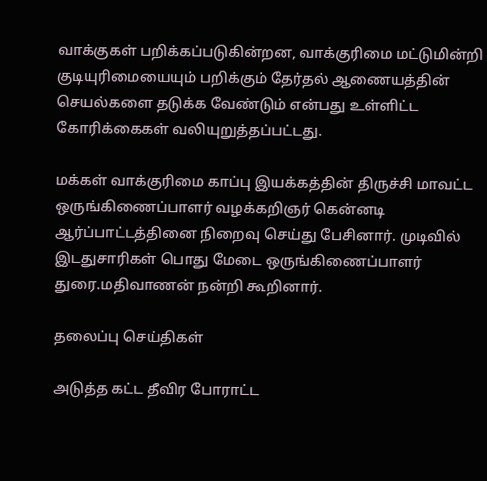வாக்குகள் பறிக்கப்படுகின்றன, வாக்குரிமை மட்டுமின்றி குடியுரிமையையும் பறிக்கும் தேர்தல் ஆணையத்தின் செயல்களை தடுக்க வேண்டும் என்பது உள்ளிட்ட கோரிக்கைகள் வலியுறுத்தப்பட்டது.

மக்கள் வாக்குரிமை காப்பு இயக்கத்தின் திருச்சி மாவட்ட ஒருங்கிணைப்பாளர் வழக்கறிஞர் கென்னடி ஆர்ப்பாட்டத்தினை நிறைவு செய்து பேசினார். முடிவில் இடதுசாரிகள் பொது மேடை ஒருங்கிணைப்பாளர் துரை.மதிவாணன் நன்றி கூறினார்.

தலைப்பு செய்திகள்

அடுத்த கட்ட தீவிர போராட்ட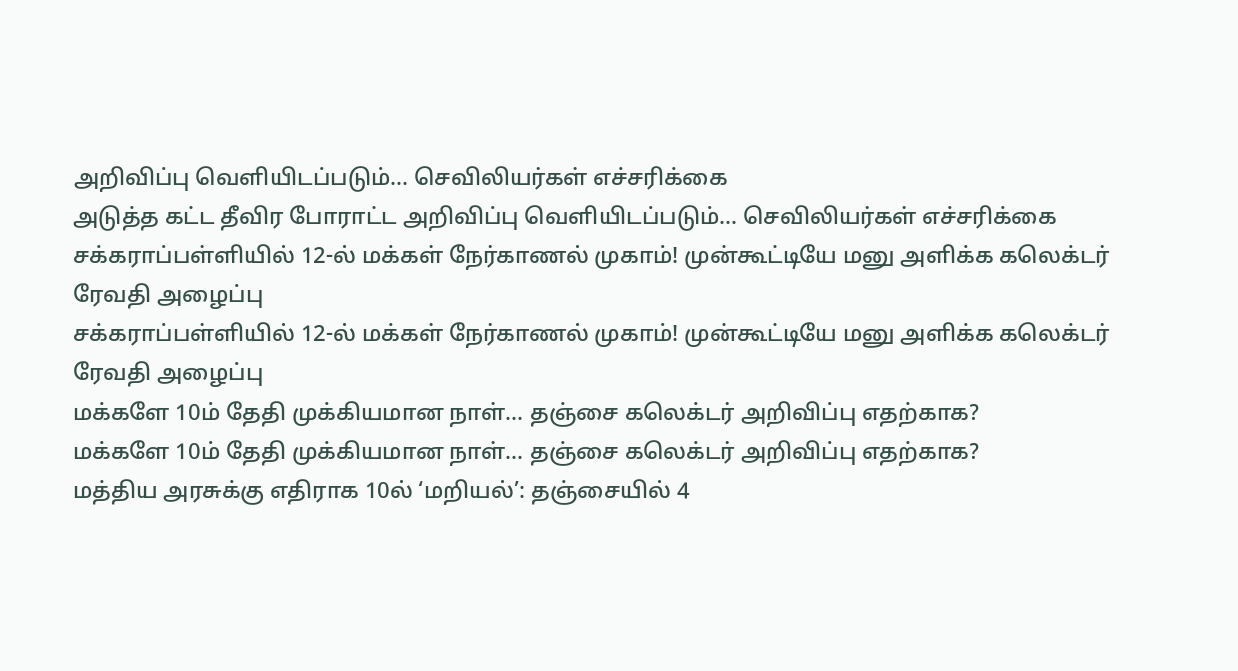அறிவிப்பு வெளியிடப்படும்... செவிலியர்கள் எச்சரிக்கை
அடுத்த கட்ட தீவிர போராட்ட அறிவிப்பு வெளியிடப்படும்... செவிலியர்கள் எச்சரிக்கை
சக்கராப்பள்ளியில் 12-ல் மக்கள் நேர்காணல் முகாம்! முன்கூட்டியே மனு அளிக்க கலெக்டர் ரேவதி அழைப்பு
சக்கராப்பள்ளியில் 12-ல் மக்கள் நேர்காணல் முகாம்! முன்கூட்டியே மனு அளிக்க கலெக்டர் ரேவதி அழைப்பு
மக்களே 10ம் தேதி முக்கியமான நாள்... தஞ்சை கலெக்டர் அறிவிப்பு எதற்காக?
மக்களே 10ம் தேதி முக்கியமான நாள்... தஞ்சை கலெக்டர் அறிவிப்பு எதற்காக?
மத்திய அரசுக்கு எதிராக 10ல் ‘மறியல்’: தஞ்சையில் 4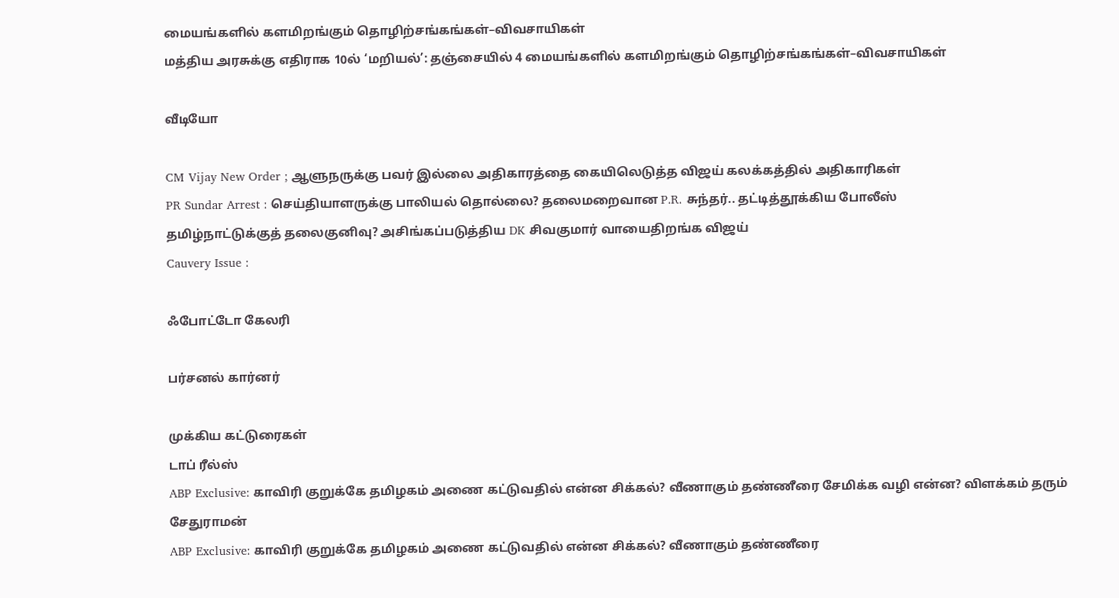மையங்களில் களமிறங்கும் தொழிற்சங்கங்கள்–விவசாயிகள்
மத்திய அரசுக்கு எதிராக 10ல் ‘மறியல்’: தஞ்சையில் 4 மையங்களில் களமிறங்கும் தொழிற்சங்கங்கள்–விவசாயிகள்

வீடியோ

CM Vijay New Order ; ஆளுநருக்கு பவர் இல்லை அதிகாரத்தை கையிலெடுத்த விஜய் கலக்கத்தில் அதிகாரிகள்
PR Sundar Arrest : செய்தியாளருக்கு பாலியல் தொல்லை? தலைமறைவான P.R. சுந்தர்.. தட்டித்தூக்கிய போலீஸ்
தமிழ்நாட்டுக்குத் தலைகுனிவு? அசிங்கப்படுத்திய DK சிவகுமார் வாயைதிறங்க விஜய்
Cauvery Issue :

ஃபோட்டோ கேலரி

பர்சனல் கார்னர்

முக்கிய கட்டுரைகள்
டாப் ரீல்ஸ்
ABP Exclusive: காவிரி குறுக்கே தமிழகம் அணை கட்டுவதில் என்ன சிக்கல்? வீணாகும் தண்ணீரை சேமிக்க வழி என்ன? விளக்கம் தரும் சேதுராமன்
ABP Exclusive: காவிரி குறுக்கே தமிழகம் அணை கட்டுவதில் என்ன சிக்கல்? வீணாகும் தண்ணீரை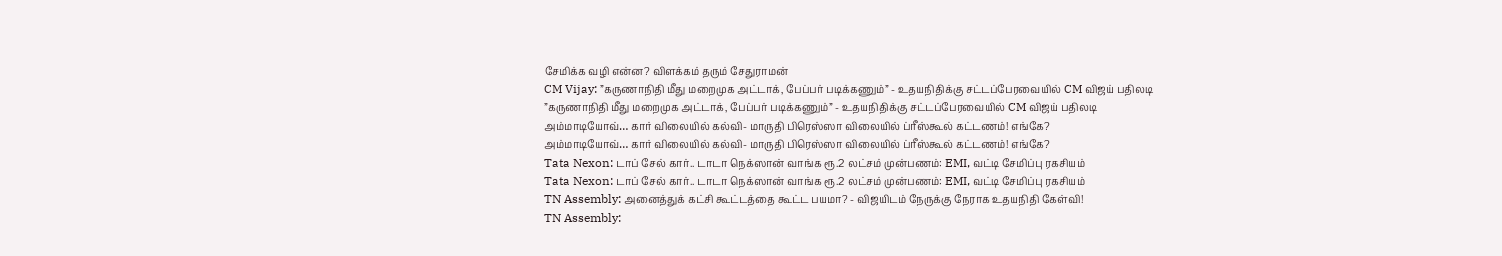சேமிக்க வழி என்ன? விளக்கம் தரும் சேதுராமன்
CM Vijay: ”கருணாநிதி மீது மறைமுக அட்டாக், பேப்பர் படிக்கணும்” - உதயநிதிக்கு சட்டப்பேரவையில் CM விஜய் பதிலடி
”கருணாநிதி மீது மறைமுக அட்டாக், பேப்பர் படிக்கணும்” - உதயநிதிக்கு சட்டப்பேரவையில் CM விஜய் பதிலடி
அம்மாடியோவ்… கார் விலையில் கல்வி- மாருதி பிரெஸ்ஸா விலையில் ப்ரீஸ்கூல் கட்டணம்! எங்கே?
அம்மாடியோவ்… கார் விலையில் கல்வி- மாருதி பிரெஸ்ஸா விலையில் ப்ரீஸ்கூல் கட்டணம்! எங்கே?
Tata Nexon: டாப் சேல் கார்.. டாடா நெக்ஸான் வாங்க ரூ.2 லட்சம் முன்பணம்: EMI, வட்டி சேமிப்பு ரகசியம்
Tata Nexon: டாப் சேல் கார்.. டாடா நெக்ஸான் வாங்க ரூ.2 லட்சம் முன்பணம்: EMI, வட்டி சேமிப்பு ரகசியம்
TN Assembly: அனைத்துக் கட்சி கூட்டத்தை கூட்ட பயமா? - விஜயிடம் நேருக்கு நேராக உதயநிதி கேள்வி!
TN Assembly: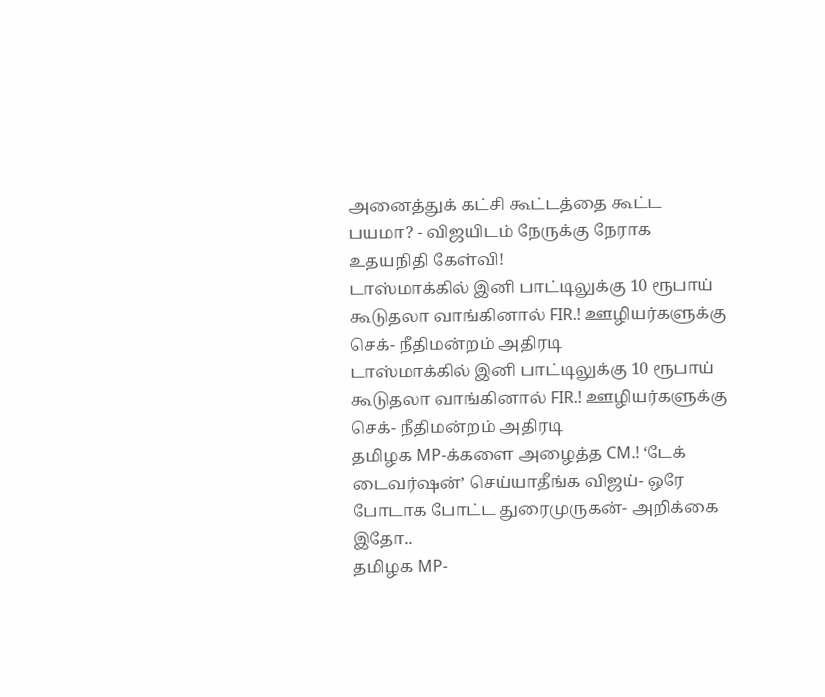அனைத்துக் கட்சி கூட்டத்தை கூட்ட பயமா? - விஜயிடம் நேருக்கு நேராக உதயநிதி கேள்வி!
டாஸ்மாக்கில் இனி பாட்டிலுக்கு 10 ரூபாய் கூடுதலா வாங்கினால் FIR.! ஊழியர்களுக்கு செக்- நீதிமன்றம் அதிரடி
டாஸ்மாக்கில் இனி பாட்டிலுக்கு 10 ரூபாய் கூடுதலா வாங்கினால் FIR.! ஊழியர்களுக்கு செக்- நீதிமன்றம் அதிரடி
தமிழக MP-க்களை அழைத்த CM.! ‘டேக் டைவர்ஷன்’ செய்யாதீங்க விஜய்- ஒரே போடாக போட்ட துரைமுருகன்- அறிக்கை இதோ..
தமிழக MP-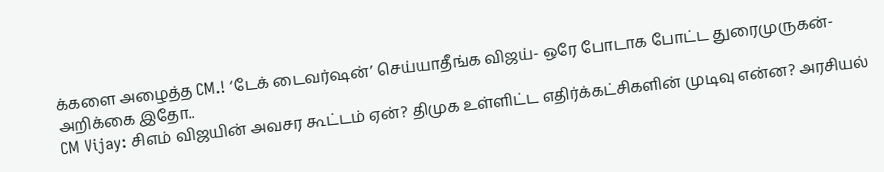க்களை அழைத்த CM.! ‘டேக் டைவர்ஷன்’ செய்யாதீங்க விஜய்- ஒரே போடாக போட்ட துரைமுருகன்- அறிக்கை இதோ..
CM Vijay: சிஎம் விஜயின் அவசர கூட்டம் ஏன்? திமுக உள்ளிட்ட எதிர்க்கட்சிகளின் முடிவு என்ன? அரசியல்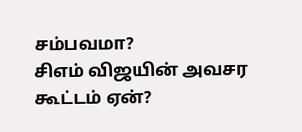சம்பவமா?
சிஎம் விஜயின் அவசர கூட்டம் ஏன்?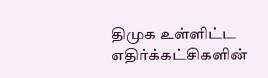திமுக உள்ளிட்ட எதிர்க்கட்சிகளின்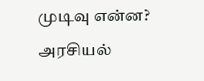முடிவு என்ன? அரசியல்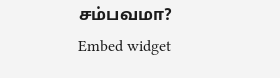சம்பவமா?
Embed widget